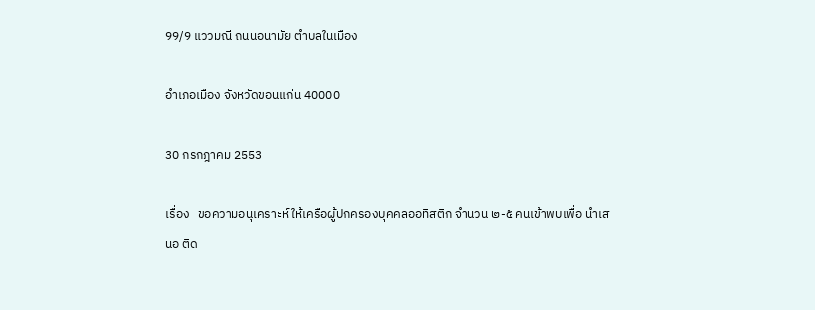99/9 แววมณี ถนนอนามัย ตำบลในเมือง

อำเภอเมือง จังหวัดขอนแก่น 40000

30 กรกฎาคม 2553

เรื่อง   ขอความอนุเคราะห์ ให้เครือผู้ปกครองบุคคลออทิสติก จำนวน ๒-๕ คนเข้าพบเพื่อ นำเสนอ ติด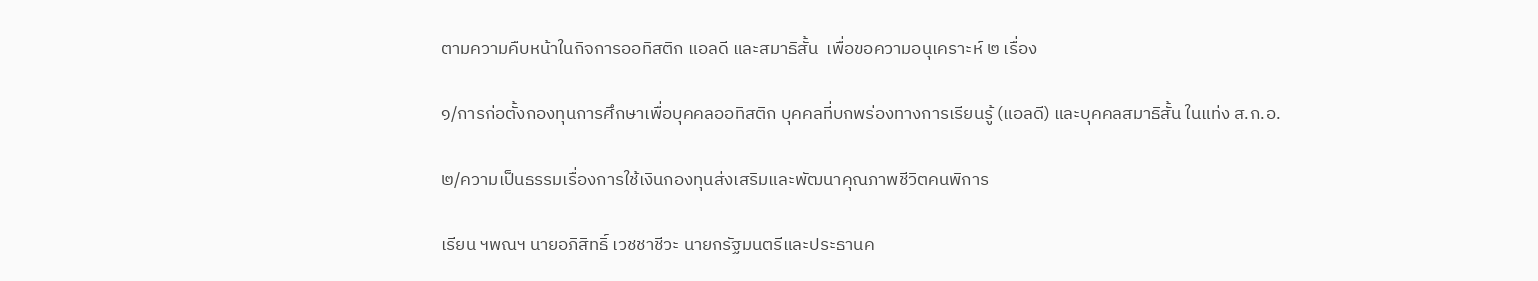ตามความคืบหน้าในกิจการออทิสติก แอลดี และสมาธิสั้น  เพื่อขอความอนุเคราะห์ ๒ เรื่อง

๑/การก่อตั้งกองทุนการศึกษาเพื่อบุคคลออทิสติก บุคคลที่บกพร่องทางการเรียนรู้ (แอลดี) และบุคคลสมาธิสั้น ในแท่ง ส.ก.อ.

๒/ความเป็นธรรมเรื่องการใช้เงินกองทุนส่งเสริมและพัฒนาคุณภาพชีวิตคนพิการ

เรียน ฯพณฯ นายอภิสิทธิ์ เวชชาชีวะ นายกรัฐมนตรีและประธานค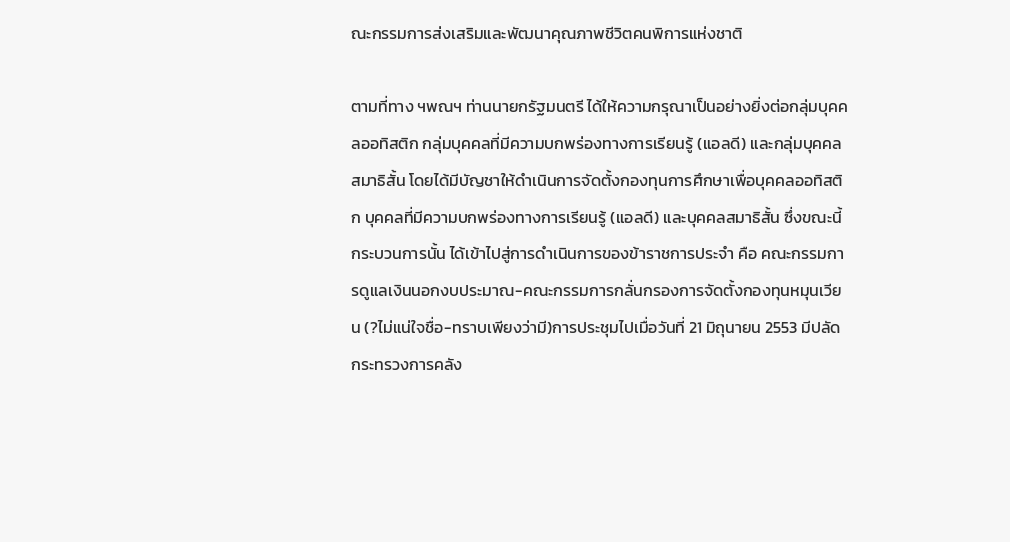ณะกรรมการส่งเสริมและพัฒนาคุณภาพชีวิตคนพิการแห่งชาติ

ตามที่ทาง ฯพณฯ ท่านนายกรัฐมนตรี ได้ให้ความกรุณาเป็นอย่างยิ่งต่อกลุ่มบุคคลออทิสติก กลุ่มบุคคลที่มีความบกพร่องทางการเรียนรู้ (แอลดี) และกลุ่มบุคคลสมาธิสั้น โดยได้มีบัญชาให้ดำเนินการจัดตั้งกองทุนการศึกษาเพื่อบุคคลออทิสติก บุคคลที่มีความบกพร่องทางการเรียนรู้ (แอลดี) และบุคคลสมาธิสั้น ซึ่งขณะนี้กระบวนการนั้น ได้เข้าไปสู่การดำเนินการของข้าราชการประจำ คือ คณะกรรมการดูแลเงินนอกงบประมาณ-คณะกรรมการกลั่นกรองการจัดตั้งกองทุนหมุนเวียน (?ไม่แน่ใจชื่อ-ทราบเพียงว่ามี)การประชุมไปเมื่อวันที่ 21 มิถุนายน 2553 มีปลัดกระทรวงการคลัง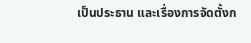เป็นประธาน และเรื่องการจัดตั้งก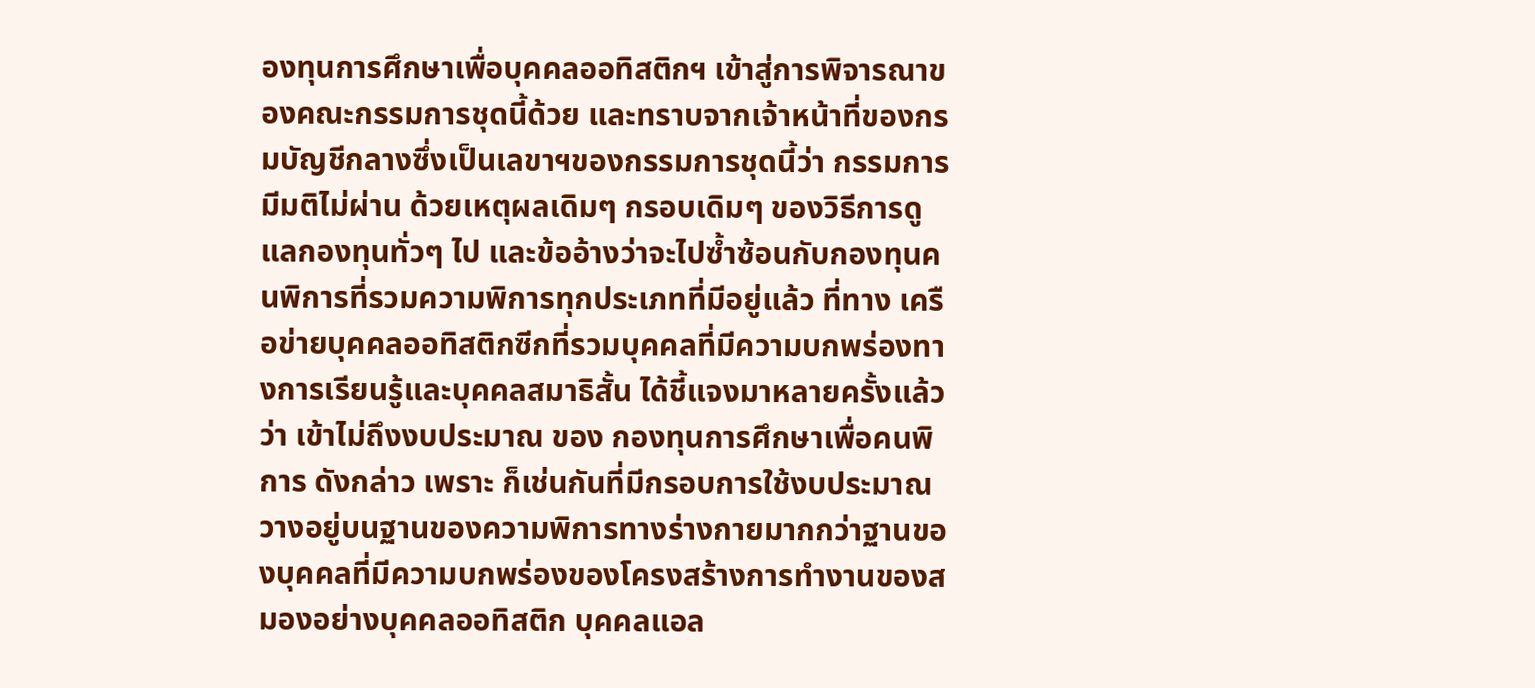องทุนการศึกษาเพื่อบุคคลออทิสติกฯ เข้าสู่การพิจารณาของคณะกรรมการชุดนี้ด้วย และทราบจากเจ้าหน้าที่ของกรมบัญชีกลางซึ่งเป็นเลขาฯของกรรมการชุดนี้ว่า กรรมการมีมติไม่ผ่าน ด้วยเหตุผลเดิมๆ กรอบเดิมๆ ของวิธีการดูแลกองทุนทั่วๆ ไป และข้ออ้างว่าจะไปซ้ำซ้อนกับกองทุนคนพิการที่รวมความพิการทุกประเภทที่มีอยู่แล้ว ที่ทาง เครือข่ายบุคคลออทิสติกซีกที่รวมบุคคลที่มีความบกพร่องทางการเรียนรู้และบุคคลสมาธิสั้น ได้ชี้แจงมาหลายครั้งแล้วว่า เข้าไม่ถึงงบประมาณ ของ กองทุนการศึกษาเพื่อคนพิการ ดังกล่าว เพราะ ก็เช่นกันที่มีกรอบการใช้งบประมาณวางอยู่บนฐานของความพิการทางร่างกายมากกว่าฐานของบุคคลที่มีความบกพร่องของโครงสร้างการทำงานของสมองอย่างบุคคลออทิสติก บุคคลแอล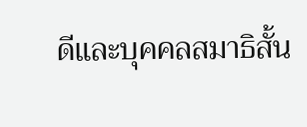ดีและบุคคลสมาธิสั้น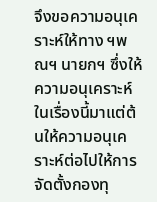จึงขอความอนุเคราะห์ให้ทาง ฯพณฯ นายกฯ ซึ่งให้ความอนุเคราะห์ในเรื่องนี้มาแต่ต้นให้ความอนุเคราะห์ต่อไปให้การจัดตั้งกองทุ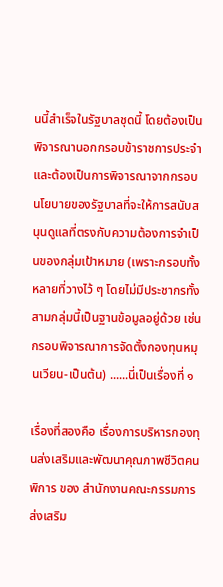นนี้สำเร็จในรัฐบาลชุดนี้ โดยต้องเป็นพิจารณานอกกรอบข้าราชการประจำและต้องเป็นการพิจารณาจากกรอบนโยบายของรัฐบาลที่จะให้การสนับสนุนดูแลที่ตรงกับความต้องการจำเป็นของกลุ่มเป้าหมาย (เพราะกรอบทั้งหลายที่วางไว้ ๆ โดยไม่มีประชากรทั้งสามกลุ่มนี้เป็นฐานข้อมูลอยู่ด้วย เช่น กรอบพิจารณาการจัดตั้งกองทุนหมุนเวียน-เป็นต้น) ......นี่เป็นเรื่องที่ ๑

เรื่องที่สองคือ เรื่องการบริหารกองทุนส่งเสริมและพัฒนาคุณภาพชีวิตคนพิการ ของ สำนักงานคณะกรรมการส่งเสริม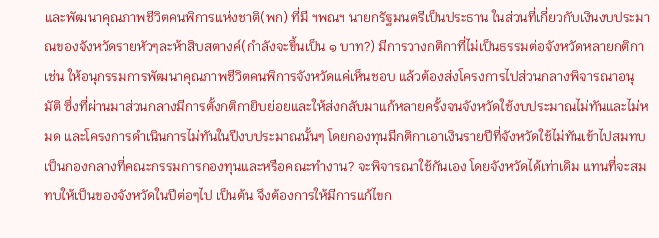และพัฒนาคุณภาพชีวิตคนพิการแห่งชาติ(พก) ที่มี ฯพณฯ นายกรัฐมนตรีเป็นประธาน ในส่วนที่เกี่ยวกับเงินงบประมาณของจังหวัดรายหัวๆละห้าสิบสตางค์(กำลังจะขึ้นเป็น ๑ บาท?) มีการวางกติกาที่ไม่เป็นธรรมต่อจังหวัดหลายกติกา เช่น ให้อนุกรรมการพัฒนาคุณภาพชีวิตคนพิการจังหวัดแค่เห็นชอบ แล้วต้องส่งโครงการไปส่วนกลางพิจารณาอนุมัติ ซึ่งที่ผ่านมาส่วนกลางมีการตั้งกติกายิบย่อยและให้ส่งกลับมาแก้หลายครั้งจนจังหวัดใช้งบประมาณไม่ทันและไม่หมด และโครงการดำเนินการไม่ทันในปีงบประมาณนั้นๆ โดยกองทุนมีกติกาเอาเงินรายปีที่จังหวัดใช้ไม่ทันเข้าไปสมทบเป็นกองกลางที่คณะกรรมการกองทุนและหรือคณะทำงาน? จะพิจารณาใช้กันเอง โดยจังหวัดได้เท่าเดิม แทนที่จะสมทบให้เป็นของจังหวัดในปีต่อๆไป เป็นต้น จึงต้องการให้มีการแก้ไขก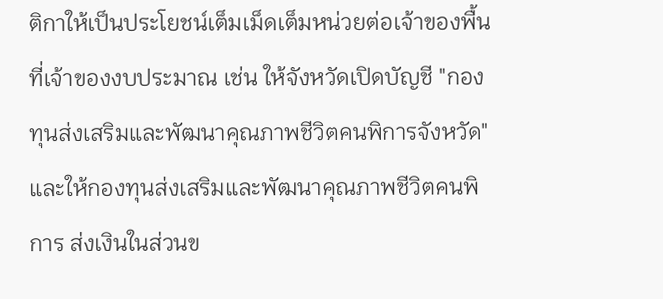ติกาให้เป็นประโยชน์เต็มเม็ดเต็มหน่วยต่อเจ้าของพื้นที่เจ้าของงบประมาณ เช่น ให้จังหวัดเปิดบัญชี "กองทุนส่งเสริมและพัฒนาคุณภาพชีวิตคนพิการจังหวัด" และให้กองทุนส่งเสริมและพัฒนาคุณภาพชีวิตคนพิการ ส่งเงินในส่วนข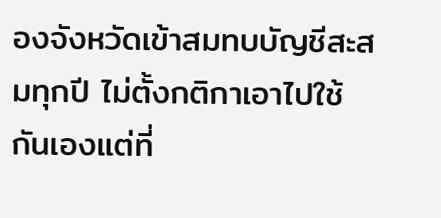องจังหวัดเข้าสมทบบัญชีสะสมทุกปี ไม่ตั้งกติกาเอาไปใช้กันเองแต่ที่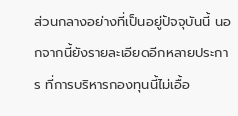ส่วนกลางอย่างที่เป็นอยู่ปัจจุบันนี้ นอกจากนี้ยังรายละเอียดอีกหลายประการ ที่การบริหารกองทุนนี้ไม่เอื้อ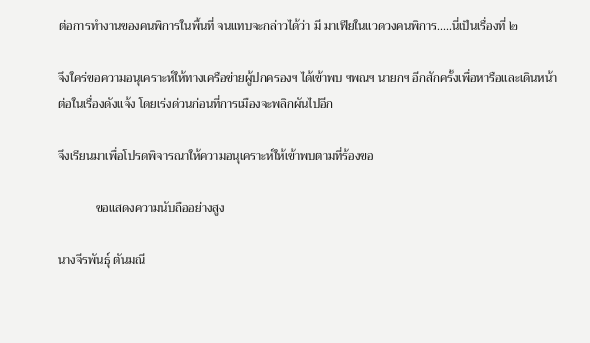ต่อการทำงานของคนพิการในพื้นที่ จนแทบจะกล่าวได้ว่า มี มาเฟียในแวดวงคนพิการ.....นี่เป็นเรื่องที่ ๒

จึงใคร่ขอความอนุเคราะห์ให้ทางเครือข่ายผู้ปกครองฯ ได้เข้าพบ ฯพณฯ นายกฯ อีกสักครั้งเพื่อหารือและเดินหน้าต่อในเรื่องดังแจ้ง โดยเร่งด่วนก่อนที่การเมืองจะพลิกผันไปอีก

จึงเรียนมาเพื่อโปรดพิจารณาให้ความอนุเคราะห์ให้เข้าพบตามที่ร้องขอ

            ขอแสดงความนับถืออย่างสูง

นางจีรพันธุ์ ตันมณี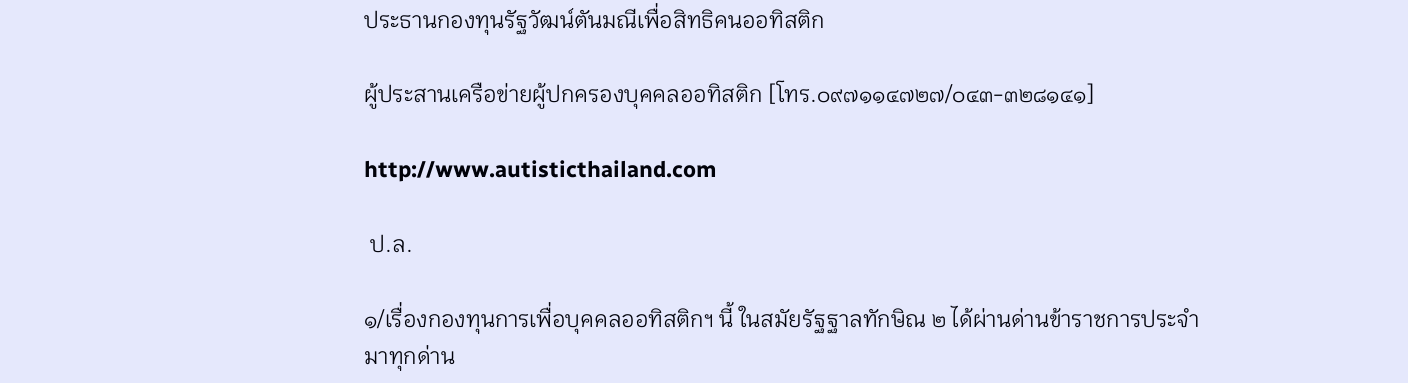ประธานกองทุนรัฐวัฒน์ตันมณีเพื่อสิทธิคนออทิสติก

ผู้ประสานเครือข่ายผู้ปกครองบุคคลออทิสติก [โทร.๐๙๗๑๑๔๗๒๗/๐๔๓-๓๒๘๑๔๑]

http://www.autisticthailand.com

 ป.ล.

๑/เรื่องกองทุนการเพื่อบุคคลออทิสติกฯ นี้ ในสมัยรัฐฐาลทักษิณ ๒ ได้ผ่านด่านข้าราชการประจำมาทุกด่าน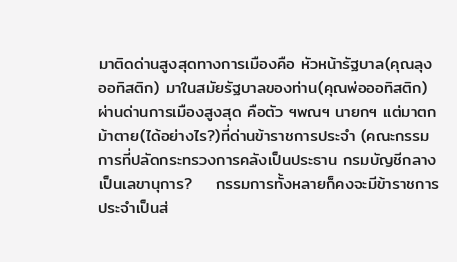มาติดด่านสูงสุดทางการเมืองคือ หัวหน้ารัฐบาล(คุณลุงออทิสติก) มาในสมัยรัฐบาลของท่าน(คุณพ่อออทิสติก) ผ่านด่านการเมืองสูงสุด คือตัว ฯพณฯ นายกฯ แต่มาตกม้าตาย(ได้อย่างไร?)ที่ด่านข้าราชการประจำ (คณะกรรมการที่ปลัดกระทรวงการคลังเป็นประธาน กรมบัญชีกลางเป็นเลขานุการ?    กรรมการทั้งหลายก็คงจะมีข้าราชการประจำเป็นส่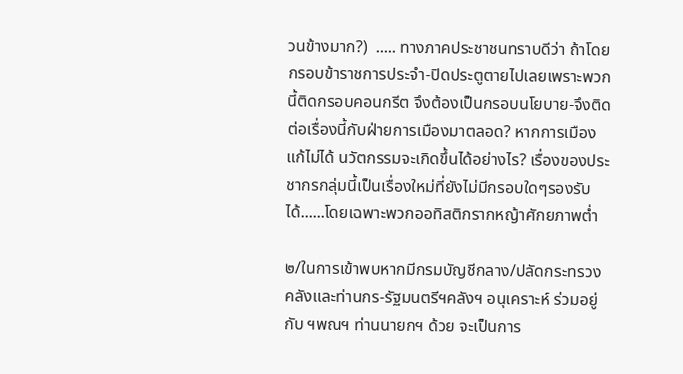วนข้างมาก?)  ..... ทางภาคประชาชนทราบดีว่า ถ้าโดยกรอบข้าราชการประจำ-ปิดประตูตายไปเลยเพราะพวกนี้ติดกรอบคอนกรีต จึงต้องเป็นกรอบนโยบาย-จึงติดต่อเรื่องนี้กับฝ่ายการเมืองมาตลอด? หากการเมืองแก้ไม่ได้ นวัตกรรมจะเกิดขึ้นได้อย่างไร? เรื่องของประชากรกลุ่มนี้เป็นเรื่องใหม่ที่ยังไม่มีกรอบใดๆรองรับได้......โดยเฉพาะพวกออทิสติกรากหญ้าศักยภาพต่ำ

๒/ในการเข้าพบหากมีกรมบัญชีกลาง/ปลัดกระทรวงคลังและท่านกร-รัฐมนตรีฯคลังฯ อนุเคราะห์ ร่วมอยู่กับ ฯพณฯ ท่านนายกฯ ด้วย จะเป็นการ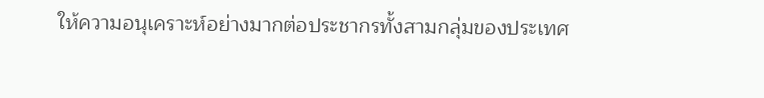ให้ความอนุเคราะห์อย่างมากต่อประชากรทั้งสามกลุ่มของประเทศ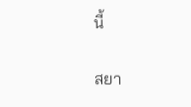นี้

สยา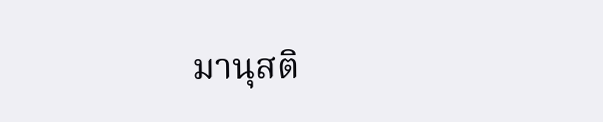มานุสติ